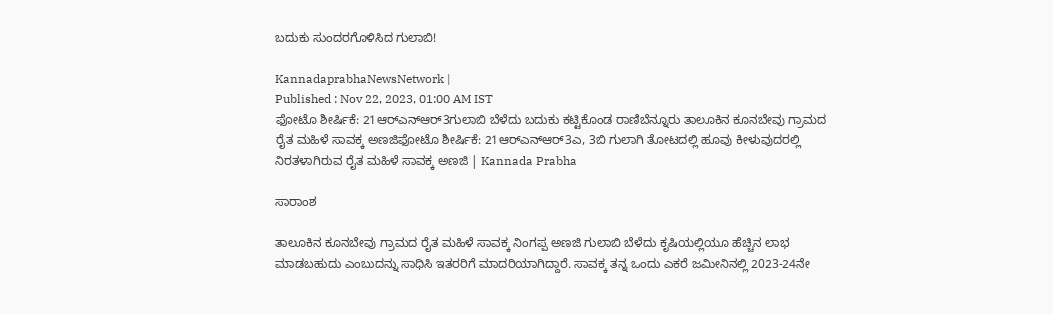ಬದುಕು ಸುಂದರಗೊಳಿಸಿದ ಗುಲಾಬಿ!

KannadaprabhaNewsNetwork |
Published : Nov 22, 2023, 01:00 AM IST
ಫೋಟೊ ಶೀರ್ಷಿಕೆ: 21ಆರ್‌ಎನ್‌ಆರ್3ಗುಲಾಬಿ ಬೆಳೆದು ಬದುಕು ಕಟ್ಟಿಕೊಂಡ ರಾಣಿಬೆನ್ನೂರು ತಾಲೂಕಿನ ಕೂನಬೇವು ಗ್ರಾಮದ ರೈತ ಮಹಿಳೆ ಸಾವಕ್ಕ ಅಣಜಿಫೋಟೊ ಶೀರ್ಷಿಕೆ: 21ಆರ್‌ಎನ್‌ಆರ್3ಎ, 3ಬಿ ಗುಲಾಗಿ ತೋಟದಲ್ಲಿ ಹೂವು ಕೀಳುವುದರಲ್ಲಿ ನಿರತಳಾಗಿರುವ ರೈತ ಮಹಿಳೆ ಸಾವಕ್ಕ ಅಣಜಿ | Kannada Prabha

ಸಾರಾಂಶ

ತಾಲೂಕಿನ ಕೂನಬೇವು ಗ್ರಾಮದ ರೈತ ಮಹಿಳೆ ಸಾವಕ್ಕ ನಿಂಗಪ್ಪ ಅಣಜಿ ಗುಲಾಬಿ ಬೆಳೆದು ಕೃಷಿಯಲ್ಲಿಯೂ ಹೆಚ್ಚಿನ ಲಾಭ ಮಾಡಬಹುದು ಎಂಬುದನ್ನು ಸಾಧಿಸಿ ಇತರರಿಗೆ ಮಾದರಿಯಾಗಿದ್ದಾರೆ. ಸಾವಕ್ಕ ತನ್ನ ಒಂದು ಎಕರೆ ಜಮೀನಿನಲ್ಲಿ 2023-24ನೇ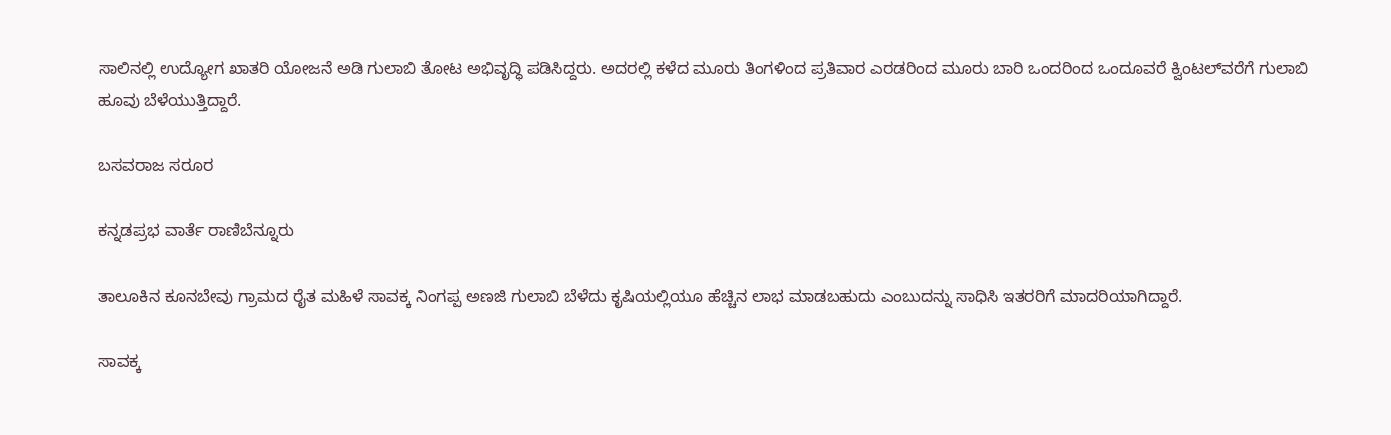ಸಾಲಿನಲ್ಲಿ ಉದ್ಯೋಗ ಖಾತರಿ ಯೋಜನೆ ಅಡಿ ಗುಲಾಬಿ ತೋಟ ಅಭಿವೃದ್ಧಿ ಪಡಿಸಿದ್ದರು. ಅದರಲ್ಲಿ ಕಳೆದ ಮೂರು ತಿಂಗಳಿಂದ ಪ್ರತಿವಾರ ಎರಡರಿಂದ ಮೂರು ಬಾರಿ ಒಂದರಿಂದ ಒಂದೂವರೆ ಕ್ವಿಂಟಲ್‌ವರೆಗೆ ಗುಲಾಬಿ ಹೂವು ಬೆಳೆಯುತ್ತಿದ್ದಾರೆ.

ಬಸವರಾಜ ಸರೂರ

ಕನ್ನಡಪ್ರಭ ವಾರ್ತೆ ರಾಣಿಬೆನ್ನೂರು

ತಾಲೂಕಿನ ಕೂನಬೇವು ಗ್ರಾಮದ ರೈತ ಮಹಿಳೆ ಸಾವಕ್ಕ ನಿಂಗಪ್ಪ ಅಣಜಿ ಗುಲಾಬಿ ಬೆಳೆದು ಕೃಷಿಯಲ್ಲಿಯೂ ಹೆಚ್ಚಿನ ಲಾಭ ಮಾಡಬಹುದು ಎಂಬುದನ್ನು ಸಾಧಿಸಿ ಇತರರಿಗೆ ಮಾದರಿಯಾಗಿದ್ದಾರೆ.

ಸಾವಕ್ಕ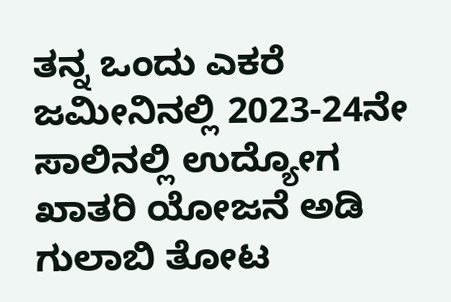ತನ್ನ ಒಂದು ಎಕರೆ ಜಮೀನಿನಲ್ಲಿ 2023-24ನೇ ಸಾಲಿನಲ್ಲಿ ಉದ್ಯೋಗ ಖಾತರಿ ಯೋಜನೆ ಅಡಿ ಗುಲಾಬಿ ತೋಟ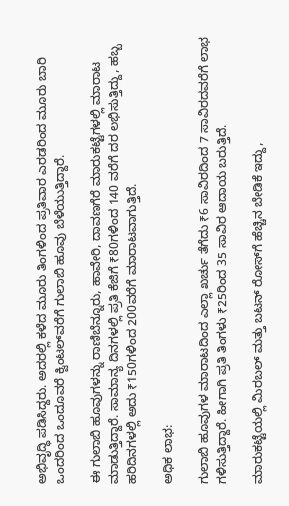ಅಭಿವೃದ್ಧಿ ಪಡಿಸಿದ್ದರು. ಅದರಲ್ಲಿ ಕಳೆದ ಮೂರು ತಿಂಗಳಿಂದ ಪ್ರತಿವಾರ ಎರಡರಿಂದ ಮೂರು ಬಾರಿ ಒಂದರಿಂದ ಒಂದೂವರೆ ಕ್ವಿಂಟಲ್‌ವರೆಗೆ ಗುಲಾಬಿ ಹೂವು ಬೆಳೆಯುತ್ತಿದ್ದಾರೆ.

ಈ ಗುಲಾಬಿ ಹೂವುಗಳನ್ನು ರಾಣಿಬೆನ್ನೂರು, ಹಾವೇರಿ, ದಾವಣಗೆರೆ ಮಾರುಕಟ್ಟೆಗಳಲ್ಲಿ ಮಾರಾಟ ಮಾಡುತ್ತಿದ್ದಾರೆ. ಸಾಮಾನ್ಯ ದಿನಗಳಲ್ಲಿ ಪ್ರತಿ ಕೆಜಿಗೆ ₹80ಗಳಿಂದ 140 ವರೆಗೆ ದರ ಲಭಿಸುತ್ತಿದ್ದು, ಹಬ್ಬ ಹರಿದಿನಗಳಲ್ಲಿ ಅದು ₹150ಗಳಿಂದ 200ವರೆಗೆ ಮಾರಾಟವಾಗುತ್ತಿದೆ.

ಅಧಿಕ ಲಾಭ:

ಗುಲಾಬಿ ಹೂವುಗಳ ಮಾರಾಟದಿಂದ ಎಲ್ಲಾ ಖರ್ಚು ತೆಗೆದು ₹6 ಸಾವಿರದಿಂದ 7 ಸಾವಿರದವರೆಗೆ ಲಾಭ ಗಳಿಸುತ್ತಿದ್ದಾರೆ. ಹೀಗಾಗಿ ಪ್ರತಿ ತಿಂಗಳು ₹25ರಿಂದ 35 ಸಾವಿರ ಆದಾಯ ಬರುತ್ತಿದೆ.

ಮಾರುಕಟ್ಟೆಯಲ್ಲಿ ಮಿರಬಲ್ ಮತ್ತು ಬಟನ್ ರೋಸ್‌ಗೆ ಹೆಚ್ಚಿನ ಬೇಡಿಕೆ ಇದ್ದು,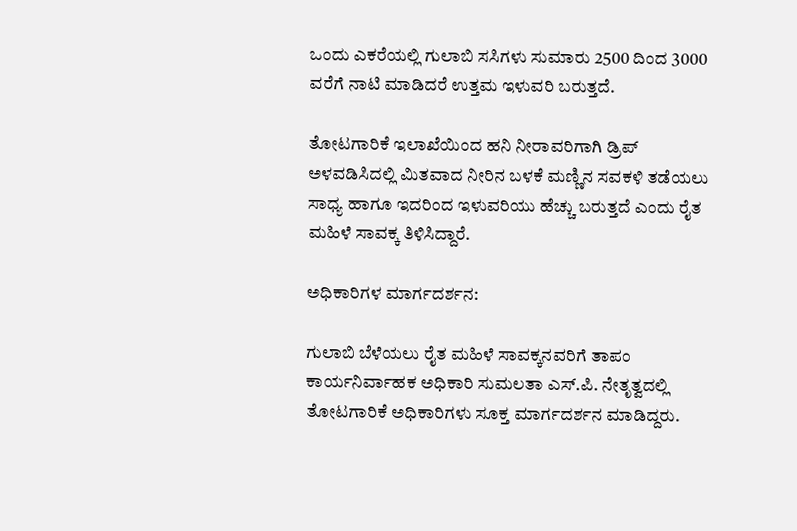ಒಂದು ಎಕರೆಯಲ್ಲಿ ಗುಲಾಬಿ ಸಸಿಗಳು ಸುಮಾರು 2500 ದಿಂದ 3000 ವರೆಗೆ ನಾಟಿ ಮಾಡಿದರೆ ಉತ್ತಮ ಇಳುವರಿ ಬರುತ್ತದೆ.

ತೋಟಗಾರಿಕೆ ಇಲಾಖೆಯಿಂದ ಹನಿ ನೀರಾವರಿಗಾಗಿ ಡ್ರಿಪ್‌ ಅಳವಡಿಸಿದಲ್ಲಿ ಮಿತವಾದ ನೀರಿನ ಬಳಕೆ ಮಣ್ಣಿನ ಸವಕಳಿ ತಡೆಯಲು ಸಾಧ್ಯ ಹಾಗೂ ಇದರಿಂದ ಇಳುವರಿಯು ಹೆಚ್ಚು ಬರುತ್ತದೆ ಎಂದು ರೈತ ಮಹಿಳೆ ಸಾವಕ್ಕ ತಿಳಿಸಿದ್ದಾರೆ.

ಅಧಿಕಾರಿಗಳ ಮಾರ್ಗದರ್ಶನ:

ಗುಲಾಬಿ ಬೆಳೆಯಲು ರೈತ ಮಹಿಳೆ ಸಾವಕ್ಕನವರಿಗೆ ತಾಪಂ ಕಾರ್ಯನಿರ್ವಾಹಕ ಅಧಿಕಾರಿ ಸುಮಲತಾ ಎಸ್.ಪಿ. ನೇತೃತ್ವದಲ್ಲಿ ತೋಟಗಾರಿಕೆ ಅಧಿಕಾರಿಗಳು ಸೂಕ್ತ ಮಾರ್ಗದರ್ಶನ ಮಾಡಿದ್ದರು.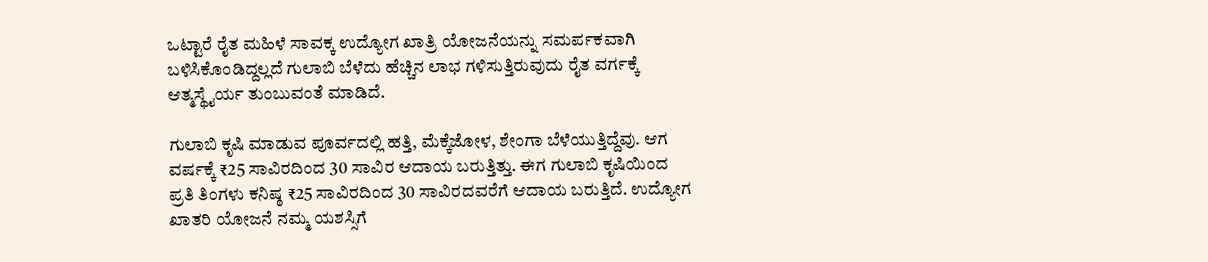ಒಟ್ಟಾರೆ ರೈತ ಮಹಿಳೆ ಸಾವಕ್ಕ ಉದ್ಯೋಗ ಖಾತ್ರಿ ಯೋಜನೆಯನ್ನು ಸಮರ್ಪಕವಾಗಿ ಬಳಿಸಿಕೊಂಡಿದ್ದಲ್ಲದೆ ಗುಲಾಬಿ ಬೆಳೆದು ಹೆಚ್ಚಿನ ಲಾಭ ಗಳಿಸುತ್ತಿರುವುದು ರೈತ ವರ್ಗಕ್ಕೆ ಆತ್ಮಸ್ಥೈರ್ಯ ತುಂಬುವಂತೆ ಮಾಡಿದೆ.

ಗುಲಾಬಿ ಕೃಷಿ ಮಾಡುವ ಪೂರ್ವದಲ್ಲಿ ಹತ್ತಿ, ಮೆಕ್ಕೆಜೋಳ, ಶೇಂಗಾ ಬೆಳೆಯುತ್ತಿದ್ದೆವು. ಆಗ ವರ್ಷಕ್ಕೆ ₹25 ಸಾವಿರದಿಂದ 30 ಸಾವಿರ ಆದಾಯ ಬರುತ್ತಿತ್ತು. ಈಗ ಗುಲಾಬಿ ಕೃಷಿಯಿಂದ ಪ್ರತಿ ತಿಂಗಳು ಕನಿಷ್ಠ ₹25 ಸಾವಿರದಿಂದ 30 ಸಾವಿರದವರೆಗೆ ಆದಾಯ ಬರುತ್ತಿದೆ. ಉದ್ಯೋಗ ಖಾತರಿ ಯೋಜನೆ ನಮ್ಮ ಯಶಸ್ಸಿಗೆ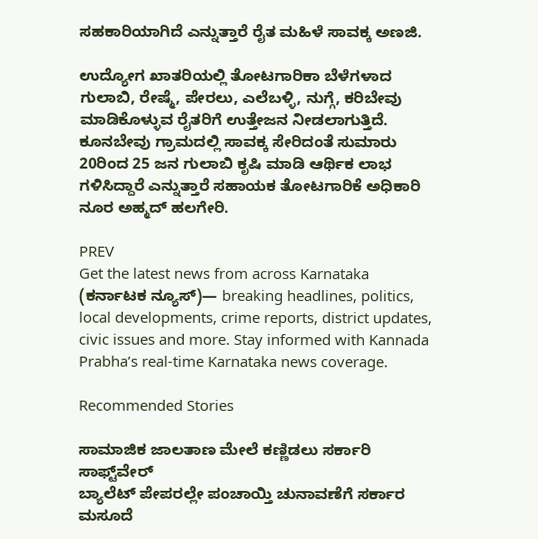ಸಹಕಾರಿಯಾಗಿದೆ ಎನ್ನುತ್ತಾರೆ ರೈತ ಮಹಿಳೆ ಸಾವಕ್ಕ ಅಣಜಿ.

ಉದ್ಯೋಗ ಖಾತರಿಯಲ್ಲಿ ತೋಟಗಾರಿಕಾ ಬೆಳೆಗಳಾದ ಗುಲಾಬಿ, ರೇಷ್ಮೆ, ಪೇರಲು, ಎಲೆಬಳ್ಳಿ, ನುಗ್ಗೆ, ಕರಿಬೇವು ಮಾಡಿಕೊಳ್ಳುವ ರೈತರಿಗೆ ಉತ್ತೇಜನ ನೀಡಲಾಗುತ್ತಿದೆ. ಕೂನಬೇವು ಗ್ರಾಮದಲ್ಲಿ ಸಾವಕ್ಕ ಸೇರಿದಂತೆ ಸುಮಾರು 20ರಿಂದ 25 ಜನ ಗುಲಾಬಿ ಕೃಷಿ ಮಾಡಿ ಆರ್ಥಿಕ ಲಾಭ ಗಳಿಸಿದ್ದಾರೆ ಎನ್ನುತ್ತಾರೆ ಸಹಾಯಕ ತೋಟಗಾರಿಕೆ ಅಧಿಕಾರಿ ನೂರ ಅಹ್ಮದ್ ಹಲಗೇರಿ.

PREV
Get the latest news from across Karnataka (ಕರ್ನಾಟಕ ನ್ಯೂಸ್)— breaking headlines, politics, local developments, crime reports, district updates, civic issues and more. Stay informed with Kannada Prabha’s real‑time Karnataka news coverage.

Recommended Stories

ಸಾಮಾಜಿಕ ಜಾಲತಾಣ ಮೇಲೆ ಕಣ್ಣಿಡಲು ಸರ್ಕಾರಿ ಸಾಫ್ಟ್‌ವೇರ್‌
ಬ್ಯಾಲೆಟ್‌ ಪೇಪರಲ್ಲೇ ಪಂಚಾಯ್ತಿ ಚುನಾವಣೆಗೆ ಸರ್ಕಾರ ಮಸೂದೆ